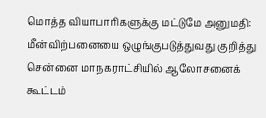மொத்த வியாபாரிகளுக்கு மட்டுமே அனுமதி: மீன்விற்பனையை ஒழுங்குபடுத்துவது குறித்து சென்னை மாநகராட்சியில் ஆலோசனைக் கூட்டம்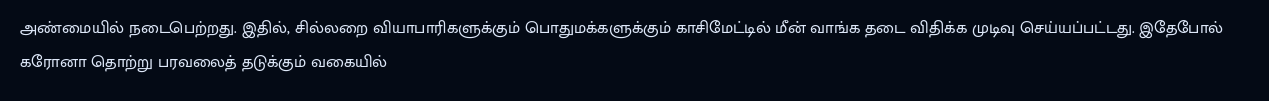அண்மையில் நடைபெற்றது. இதில், சில்லறை வியாபாரிகளுக்கும் பொதுமக்களுக்கும் காசிமேட்டில் மீன் வாங்க தடை விதிக்க முடிவு செய்யப்பட்டது. இதேபோல் கரோனா தொற்று பரவலைத் தடுக்கும் வகையில்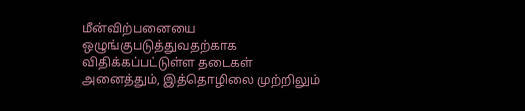மீன்விற்பனையை ஒழுங்குபடுத்துவதற்காக விதிக்கப்பட்டுள்ள தடைகள் அனைத்தும், இத்தொழிலை முற்றிலும்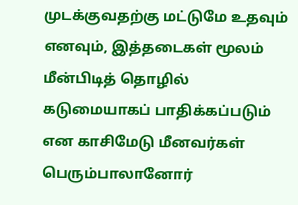முடக்குவதற்கு மட்டுமே உதவும் எனவும், இத்தடைகள் மூலம் மீன்பிடித் தொழில் கடுமையாகப் பாதிக்கப்படும் என காசிமேடு மீனவர்கள் பெரும்பாலானோர்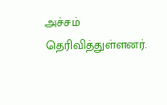அச்சம் தெரிவித்துள்ளனர்.